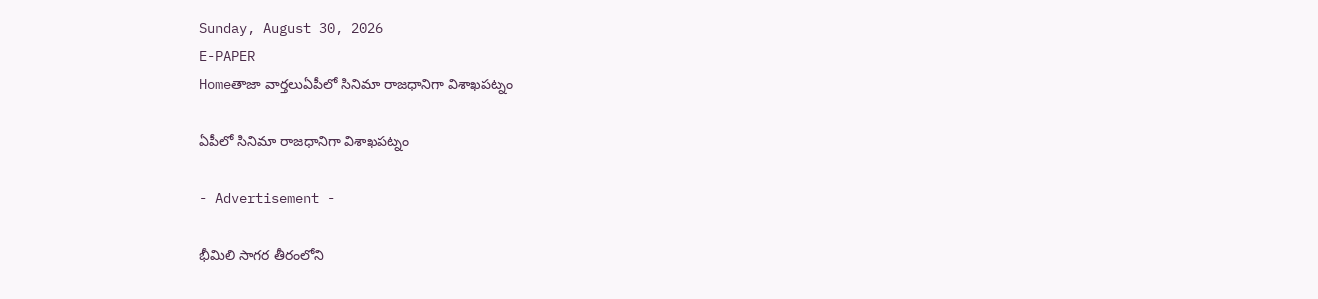Sunday, August 30, 2026
E-PAPER
Homeతాజా వార్తలుఏపీలో సినిమా రాజధానిగా విశాఖపట్నం

ఏపీలో సినిమా రాజధానిగా విశాఖపట్నం

- Advertisement -

భీమిలి సాగర తీరంలోని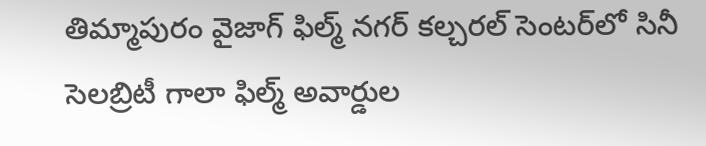తిమ్మాపురం వైజాగ్ ఫిల్మ్ నగర్ కల్చరల్ సెంటర్‌లో సినీ సెలబ్రిటీ గాలా ఫిల్మ్ అవార్డుల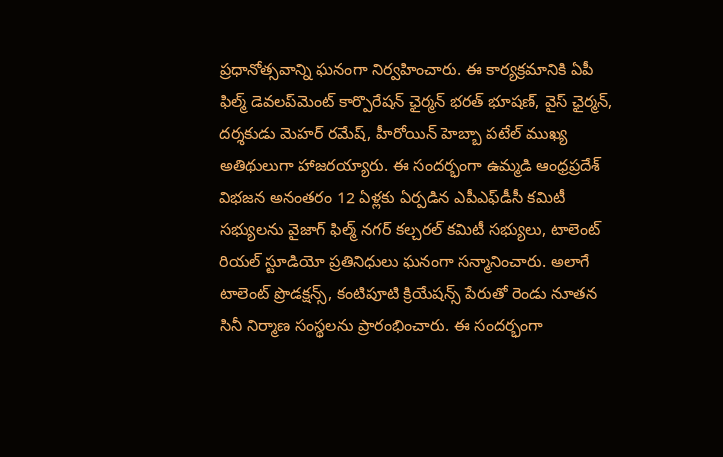ప్రధానోత్సవాన్ని ఘనంగా నిర్వహించారు. ఈ కార్యక్రమానికి ఏపీ ఫిల్మ్ డెవలప్‌మెంట్ కార్పొరేషన్ ఛైర్మన్ భరత్ భూషణ్, వైస్ ఛైర్మన్, దర్శకుడు మెహర్ రమేష్, హీరోయిన్ హెబ్బా పటేల్ ముఖ్య అతిథులుగా హాజరయ్యారు. ఈ సందర్భంగా ఉమ్మడి ఆంధ్రప్రదేశ్ విభజన అనంతరం 12 ఏళ్లకు ఏర్పడిన ఎపీఎఫ్‌డీసీ కమిటీ సభ్యులను వైజాగ్ ఫిల్మ్ నగర్ కల్చరల్ కమిటీ సభ్యులు, టాలెంట్ రియల్ స్టూడియో ప్రతినిధులు ఘనంగా సన్మానించారు. అలాగే టాలెంట్ ప్రొడక్షన్స్, కంటిపూటి క్రియేషన్స్ పేరుతో రెండు నూతన సినీ నిర్మాణ సంస్థలను ప్రారంభించారు. ఈ సందర్భంగా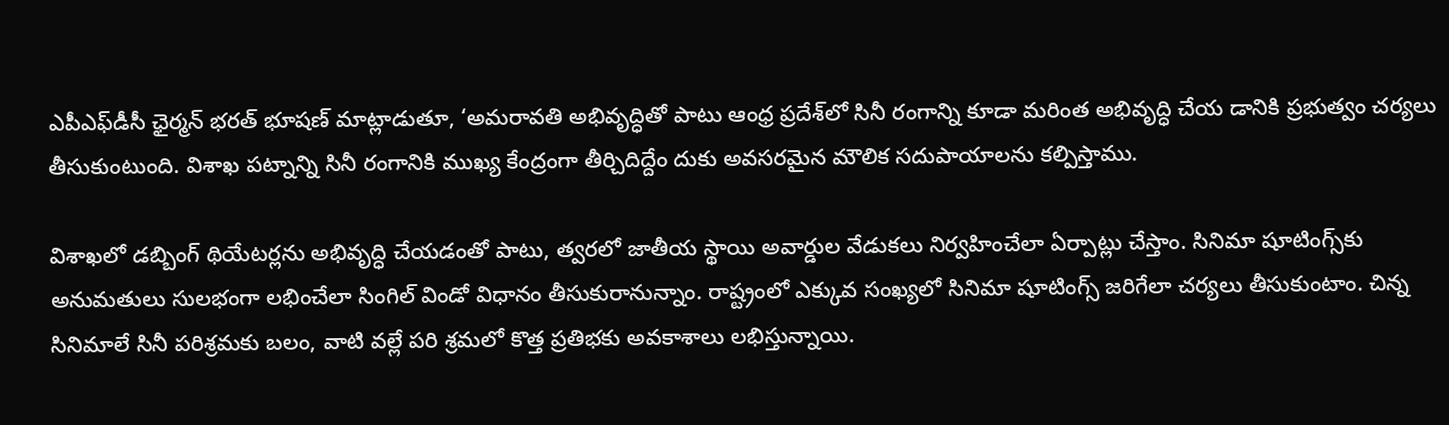ఎపీఎఫ్‌డీసీ ఛైర్మన్ భరత్ భూషణ్ మాట్లాడుతూ, ‘అమరావతి అభివృద్ధితో పాటు ఆంధ్ర ప్రదేశ్‌లో సినీ రంగాన్ని కూడా మరింత అభివృద్ధి చేయ డానికి ప్రభుత్వం చర్యలు తీసుకుంటుంది. విశాఖ పట్నాన్ని సినీ రంగానికి ముఖ్య కేంద్రంగా తీర్చిదిద్దేం దుకు అవసరమైన మౌలిక సదుపాయాలను కల్పిస్తాము.

విశాఖలో డబ్బింగ్ థియేటర్లను అభివృద్ధి చేయడంతో పాటు, త్వరలో జాతీయ స్థాయి అవార్డుల వేడుకలు నిర్వహించేలా ఏర్పాట్లు చేస్తాం. సినిమా షూటింగ్స్‌కు అనుమతులు సులభంగా లభించేలా సింగిల్ విండో విధానం తీసుకురానున్నాం. రాష్ట్రంలో ఎక్కువ సంఖ్యలో సినిమా షూటింగ్స్ జరిగేలా చర్యలు తీసుకుంటాం. చిన్న సినిమాలే సినీ పరిశ్రమకు బలం, వాటి వల్లే పరి శ్రమలో కొత్త ప్రతిభకు అవకాశాలు లభిస్తున్నాయి.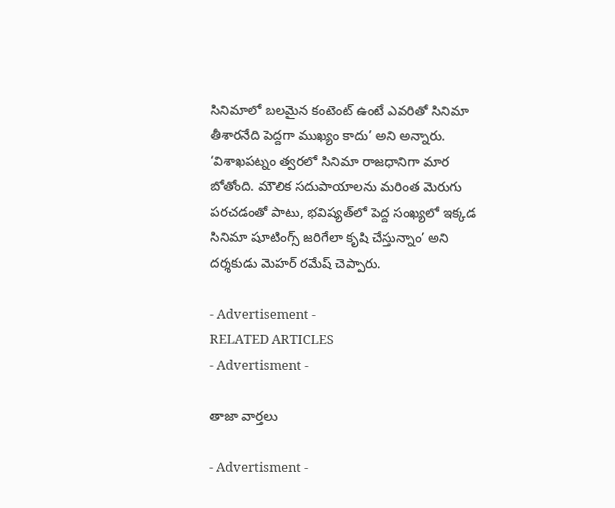సినిమాలో బలమైన కంటెంట్ ఉంటే ఎవరితో సినిమా తీశారనేది పెద్దగా ముఖ్యం కాదు’ అని అన్నారు. ‘విశాఖపట్నం త్వరలో సినిమా రాజధానిగా మార బోతోంది. మౌలిక సదుపాయాలను మరింత మెరుగు పరచడంతో పాటు, భవిష్యత్‌లో పెద్ద సంఖ్యలో ఇక్కడ సినిమా షూటింగ్స్ జరిగేలా కృషి చేస్తున్నాం’ అని దర్శకుడు మెహర్ రమేష్ చెప్పారు.

- Advertisement -
RELATED ARTICLES
- Advertisment -

తాజా వార్తలు

- Advertisment -